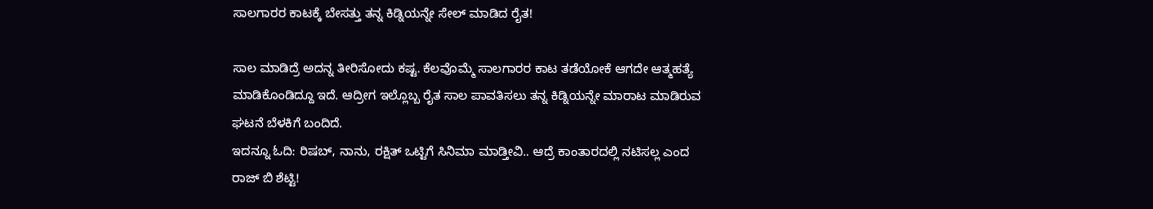ಸಾಲಗಾರರ ಕಾಟಕ್ಕೆ ಬೇಸತ್ತು ತನ್ನ ಕಿಡ್ನಿಯನ್ನೇ ಸೇಲ್ ಮಾಡಿದ ರೈತ!

ಸಾಲ ಮಾಡಿದ್ರೆ ಅದನ್ನ ತೀರಿಸೋದು ಕಷ್ಟ. ಕೆಲವೊಮ್ಮೆ ಸಾಲಗಾರರ ಕಾಟ ತಡೆಯೋಕೆ ಆಗದೇ ಆತ್ಮಹತ್ಯೆ ಮಾಡಿಕೊಂಡಿದ್ದೂ ಇದೆ. ಆದ್ರೀಗ ಇಲ್ಲೊಬ್ಬ ರೈತ ಸಾಲ ಪಾವತಿಸಲು ತನ್ನ ಕಿಡ್ನಿಯನ್ನೇ ಮಾರಾಟ ಮಾಡಿರುವ ಘಟನೆ ಬೆಳಕಿಗೆ ಬಂದಿದೆ.
ಇದನ್ನೂ ಓದಿ: ರಿಷಬ್, ನಾನು, ರಕ್ಷಿತ್ ಒಟ್ಟಿಗೆ ಸಿನಿಮಾ ಮಾಡ್ತೀವಿ.. ಆದ್ರೆ ಕಾಂತಾರದಲ್ಲಿ ನಟಿಸಲ್ಲ ಎಂದ ರಾಜ್ ಬಿ ಶೆಟ್ಟಿ!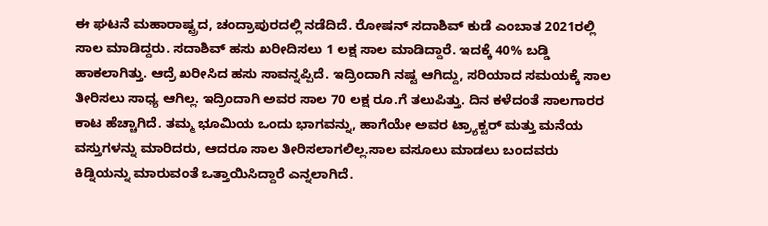ಈ ಘಟನೆ ಮಹಾರಾಷ್ಟ್ರದ, ಚಂದ್ರಾಪುರದಲ್ಲಿ ನಡೆದಿದೆ. ರೋಷನ್ ಸದಾಶಿವ್ ಕುಡೆ ಎಂಬಾತ 2021ರಲ್ಲಿ ಸಾಲ ಮಾಡಿದ್ದರು. ಸದಾಶಿವ್ ಹಸು ಖರೀದಿಸಲು 1 ಲಕ್ಷ ಸಾಲ ಮಾಡಿದ್ದಾರೆ. ಇದಕ್ಕೆ 40% ಬಡ್ಡಿ ಹಾಕಲಾಗಿತ್ತು. ಆದ್ರೆ ಖರೀಸಿದ ಹಸು ಸಾವನ್ನಪ್ಪಿದೆ. ಇದ್ರಿಂದಾಗಿ ನಷ್ಟ ಆಗಿದ್ದು, ಸರಿಯಾದ ಸಮಯಕ್ಕೆ ಸಾಲ ತೀರಿಸಲು ಸಾಧ್ಯ ಆಗಿಲ್ಲ. ಇದ್ರಿಂದಾಗಿ ಅವರ ಸಾಲ 70 ಲಕ್ಷ ರೂ.ಗೆ ತಲುಪಿತ್ತು. ದಿನ ಕಳೆದಂತೆ ಸಾಲಗಾರರ ಕಾಟ ಹೆಚ್ಚಾಗಿದೆ. ತಮ್ಮ ಭೂಮಿಯ ಒಂದು ಭಾಗವನ್ನು, ಹಾಗೆಯೇ ಅವರ ಟ್ರ್ಯಾಕ್ಟರ್ ಮತ್ತು ಮನೆಯ ವಸ್ತುಗಳನ್ನು ಮಾರಿದರು, ಆದರೂ ಸಾಲ ತೀರಿಸಲಾಗಲಿಲ್ಲ.ಸಾಲ ವಸೂಲು ಮಾಡಲು ಬಂದವರು ಕಿಡ್ನಿಯನ್ನು ಮಾರುವಂತೆ ಒತ್ತಾಯಿಸಿದ್ದಾರೆ ಎನ್ನಲಾಗಿದೆ.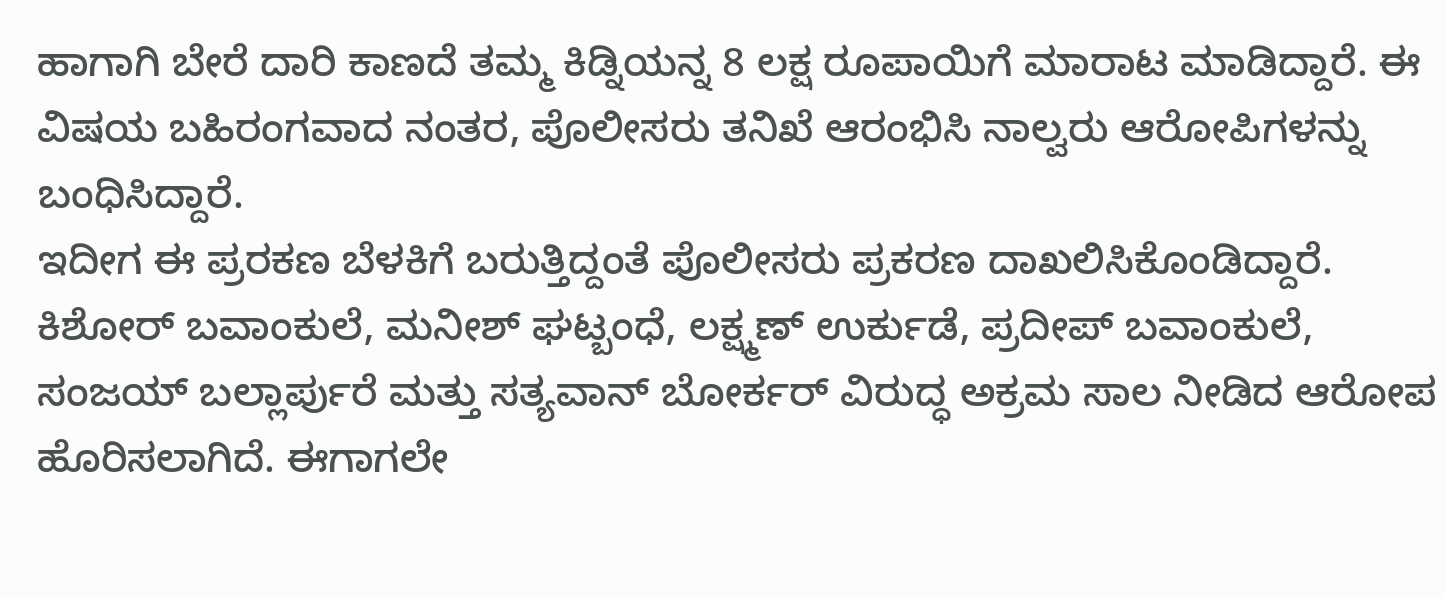ಹಾಗಾಗಿ ಬೇರೆ ದಾರಿ ಕಾಣದೆ ತಮ್ಮ ಕಿಡ್ನಿಯನ್ನ 8 ಲಕ್ಷ ರೂಪಾಯಿಗೆ ಮಾರಾಟ ಮಾಡಿದ್ದಾರೆ. ಈ ವಿಷಯ ಬಹಿರಂಗವಾದ ನಂತರ, ಪೊಲೀಸರು ತನಿಖೆ ಆರಂಭಿಸಿ ನಾಲ್ವರು ಆರೋಪಿಗಳನ್ನು ಬಂಧಿಸಿದ್ದಾರೆ.
ಇದೀಗ ಈ ಪ್ರರಕಣ ಬೆಳಕಿಗೆ ಬರುತ್ತಿದ್ದಂತೆ ಪೊಲೀಸರು ಪ್ರಕರಣ ದಾಖಲಿಸಿಕೊಂಡಿದ್ದಾರೆ. ಕಿಶೋರ್ ಬವಾಂಕುಲೆ, ಮನೀಶ್ ಘಟ್ಬಂಧೆ, ಲಕ್ಷ್ಮಣ್ ಉರ್ಕುಡೆ, ಪ್ರದೀಪ್ ಬವಾಂಕುಲೆ, ಸಂಜಯ್ ಬಲ್ಲಾರ್ಪುರೆ ಮತ್ತು ಸತ್ಯವಾನ್ ಬೋರ್ಕರ್ ವಿರುದ್ಧ ಅಕ್ರಮ ಸಾಲ ನೀಡಿದ ಆರೋಪ ಹೊರಿಸಲಾಗಿದೆ. ಈಗಾಗಲೇ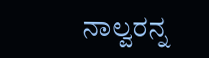ನಾಲ್ವರನ್ನ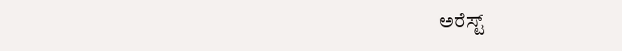ಅರೆಸ್ಟ್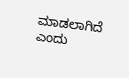ಮಾಡಲಾಗಿದೆ ಎಂದು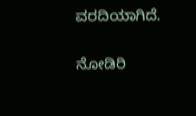ವರದಿಯಾಗಿದೆ.

ನೋಡಿರಿ